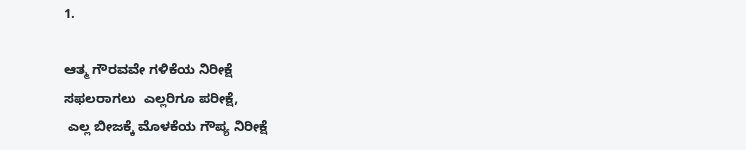1.

ಆತ್ಮ ಗೌರವವೇ ಗಳಿಕೆಯ ನಿರೀಕ್ಷೆ
ಸಫಲರಾಗಲು  ಎಲ್ಲರಿಗೂ ಪರೀಕ್ಷೆ,
 ಎಲ್ಲ ಬೀಜಕ್ಕೆ ಮೊಳಕೆಯ ಗೌಪ್ಯ ನಿರೀಕ್ಷೆ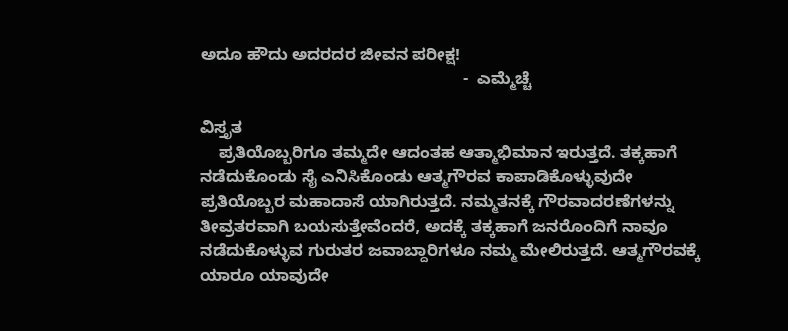ಅದೂ ಹೌದು ಅದರದರ ಜೀವನ ಪರೀಕ್ಷ!
                                                         -  ಎಮ್ಮೆಚ್ಚೆ

ವಿಸ್ತೃತ
    ಪ್ರತಿಯೊಬ್ಬರಿಗೂ ತಮ್ಮದೇ ಆದಂತಹ ಆತ್ಮಾಭಿಮಾನ ಇರುತ್ತದೆ. ತಕ್ಕಹಾಗೆ ನಡೆದುಕೊಂಡು ಸೈ ಎನಿಸಿಕೊಂಡು ಆತ್ಮಗೌರವ ಕಾಪಾಡಿಕೊಳ್ಳುವುದೇ ಪ್ರತಿಯೊಬ್ಬರ ಮಹಾದಾಸೆ ಯಾಗಿರುತ್ತದೆ. ನಮ್ಮತನಕ್ಕೆ ಗೌರವಾದರಣೆಗಳನ್ನು ತೀವ್ರತರವಾಗಿ ಬಯಸುತ್ತೇವೆಂದರೆ, ಅದಕ್ಕೆ ತಕ್ಕಹಾಗೆ ಜನರೊಂದಿಗೆ ನಾವೂ ನಡೆದುಕೊಳ್ಳುವ ಗುರುತರ ಜವಾಬ್ದಾರಿಗಳೂ ನಮ್ಮ ಮೇಲಿರುತ್ತದೆ. ಆತ್ಮಗೌರವಕ್ಕೆ ಯಾರೂ ಯಾವುದೇ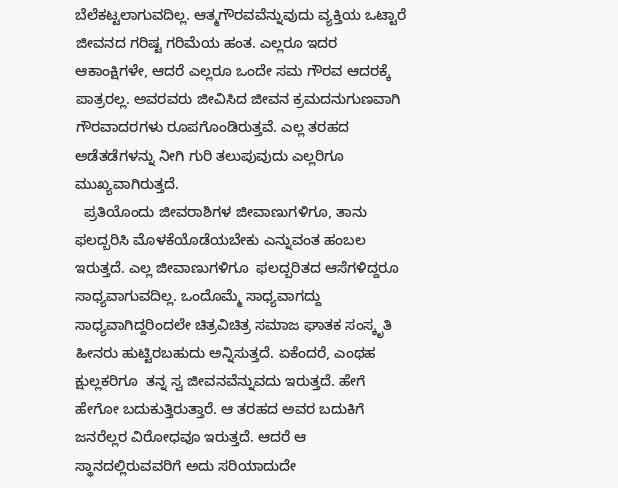ಬೆಲೆಕಟ್ಟಲಾಗುವದಿಲ್ಲ. ಆತ್ಮಗೌರವವೆನ್ನುವುದು ವ್ಯಕ್ತಿಯ ಒಟ್ಟಾರೆ ಜೀವನದ ಗರಿಷ್ಟ ಗರಿಮೆಯ ಹಂತ. ಎಲ್ಲರೂ ಇದರ ಆಕಾಂಕ್ಷಿಗಳೇ, ಆದರೆ ಎಲ್ಲರೂ ಒಂದೇ ಸಮ ಗೌರವ ಆದರಕ್ಕೆ  ಪಾತ್ರರಲ್ಲ. ಅವರವರು ಜೀವಿಸಿದ ಜೀವನ ಕ್ರಮದನುಗುಣವಾಗಿ ಗೌರವಾದರಗಳು ರೂಪಗೊಂಡಿರುತ್ತವೆ. ಎಲ್ಲ ತರಹದ ಅಡೆತಡೆಗಳನ್ನು ನೀಗಿ ಗುರಿ ತಲುಪುವುದು ಎಲ್ಲರಿಗೂ ಮುಖ್ಯವಾಗಿರುತ್ತದೆ.
  ಪ್ರತಿಯೊಂದು ಜೀವರಾಶಿಗಳ ಜೀವಾಣುಗಳಿಗೂ, ತಾನು ಫಲದ್ಬರಿಸಿ ಮೊಳಕೆಯೊಡೆಯಬೇಕು ಎನ್ನುವಂತ ಹಂಬಲ ಇರುತ್ತದೆ. ಎಲ್ಲ ಜೀವಾಣುಗಳಿಗೂ  ಫಲದ್ಬರಿತದ ಆಸೆಗಳಿದ್ದರೂ ಸಾಧ್ಯವಾಗುವದಿಲ್ಲ. ಒಂದೊಮ್ಮೆ ಸಾಧ್ಯವಾಗದ್ದು ಸಾಧ್ಯವಾಗಿದ್ದರಿಂದಲೇ ಚಿತ್ರವಿಚಿತ್ರ ಸಮಾಜ ಘಾತಕ ಸಂಸ್ಕೃತಿ ಹೀನರು ಹುಟ್ಟಿರಬಹುದು ಅನ್ನಿಸುತ್ತದೆ. ಏಕೆಂದರೆ, ಎಂಥಹ ಕ್ಷುಲ್ಲಕರಿಗೂ  ತನ್ನ ಸ್ವ ಜೀವನವೆನ್ನುವದು ಇರುತ್ತದೆ. ಹೇಗೆ ಹೇಗೋ ಬದುಕುತ್ತಿರುತ್ತಾರೆ. ಆ ತರಹದ ಅವರ ಬದುಕಿಗೆ ಜನರೆಲ್ಲರ ವಿರೋಧವೂ ಇರುತ್ತದೆ. ಆದರೆ ಆ  ಸ್ಥಾನದಲ್ಲಿರುವವರಿಗೆ ಅದು ಸರಿಯಾದುದೇ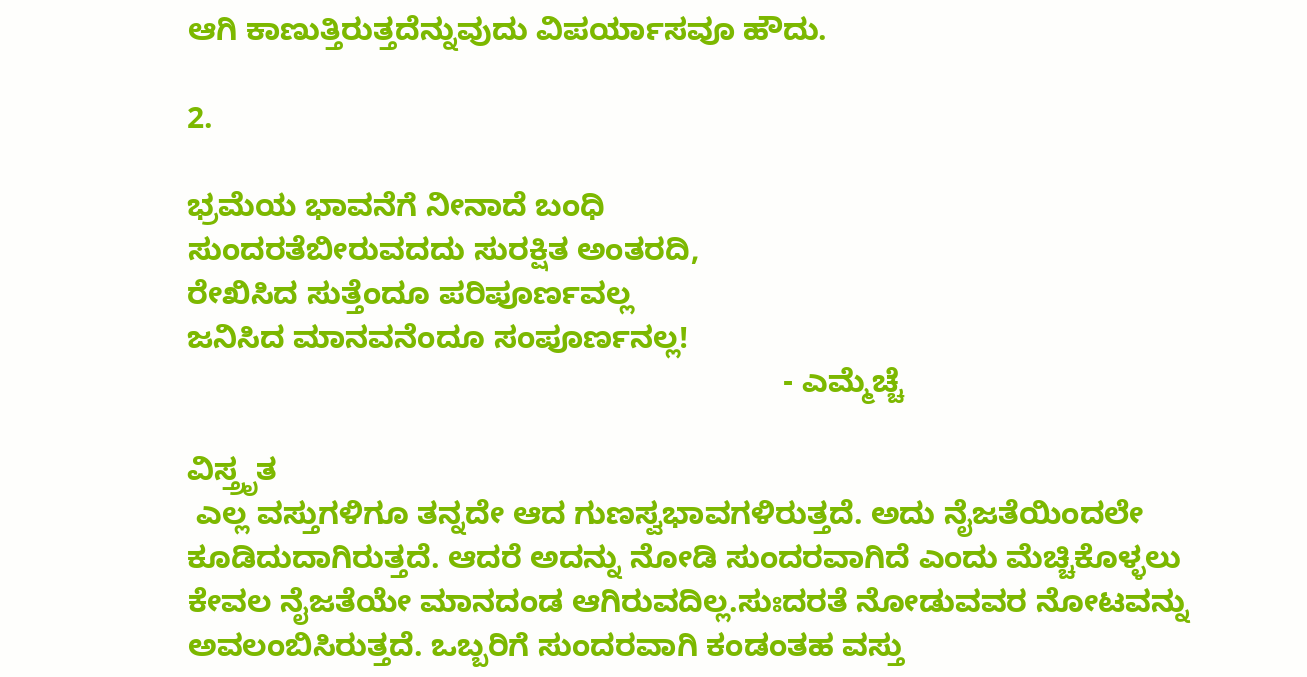ಆಗಿ ಕಾಣುತ್ತಿರುತ್ತದೆನ್ನುವುದು ವಿಪರ್ಯಾಸವೂ ಹೌದು.

2.

ಭ್ರಮೆಯ ಭಾವನೆಗೆ ನೀನಾದೆ ಬಂಧಿ
ಸುಂದರತೆಬೀರುವದದು ಸುರಕ್ಷಿತ ಅಂತರದಿ,
ರೇಖಿಸಿದ ಸುತ್ತೆಂದೂ ಪರಿಪೂರ್ಣವಲ್ಲ
ಜನಿಸಿದ ಮಾನವನೆಂದೂ ಸಂಪೂರ್ಣನಲ್ಲ!
                                                                     - ಎಮ್ಮೆಚ್ಚೆ

ವಿಸ್ತ್ರೃತ
 ಎಲ್ಲ ವಸ್ತುಗಳಿಗೂ ತನ್ನದೇ ಆದ ಗುಣಸ್ವಭಾವಗಳಿರುತ್ತದೆ. ಅದು ನೈಜತೆಯಿಂದಲೇ ಕೂಡಿದುದಾಗಿರುತ್ತದೆ. ಆದರೆ ಅದನ್ನು ನೋಡಿ ಸುಂದರವಾಗಿದೆ ಎಂದು ಮೆಚ್ಚಿಕೊಳ್ಳಲು ಕೇವಲ ನೈಜತೆಯೇ ಮಾನದಂಡ ಆಗಿರುವದಿಲ್ಲ.ಸುಃದರತೆ ನೋಡುವವರ ನೋಟವನ್ನು ಅವಲಂಬಿಸಿರುತ್ತದೆ. ಒಬ್ಬರಿಗೆ ಸುಂದರವಾಗಿ ಕಂಡಂತಹ ವಸ್ತು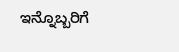ಇನ್ನೊಬ್ಬರಿಗೆ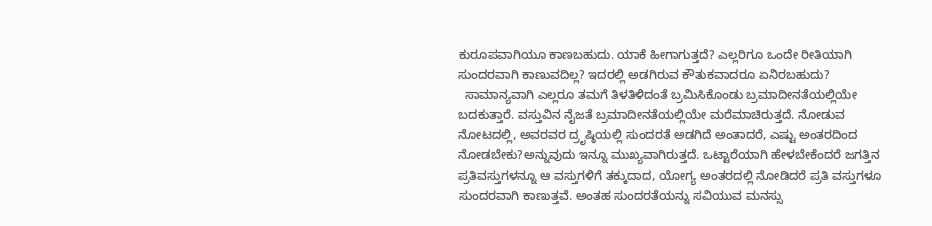ಕುರೂಪವಾಗಿಯೂ ಕಾಣಬಹುದು. ಯಾಕೆ ಹೀಗಾಗುತ್ತದೆ? ಎಲ್ಲರಿಗೂ ಒಂದೇ ರೀತಿಯಾಗಿ  ಸುಂದರವಾಗಿ ಕಾಣುವದಿಲ್ಲ? ಇದರಲ್ಲಿ ಅಡಗಿರುವ ಕೌತುಕವಾದರೂ ಏನಿರಬಹುದು?
  ಸಾಮಾನ್ಯವಾಗಿ ಎಲ್ಲರೂ ತಮಗೆ ತಿಳತಿಳಿದಂತೆ ಬ್ರಮಿಸಿಕೊಂಡು ಬ್ರಮಾದೀನತೆಯಲ್ಲಿಯೇ ಬದಕುತ್ತಾರೆ. ವಸ್ತುವಿನ ನೈಜತೆ ಬ್ರಮಾದೀನತೆಯಲ್ಲಿಯೇ ಮರೆಮಾಚಿರುತ್ತದೆ. ನೋಡುವ ನೋಟದಲ್ಲಿ, ಅವರವರ ದ್ರೃಷ್ಠಿಯಲ್ಲಿ ಸುಂದರತೆ ಅಡಗಿದೆ ಅಂತಾದರೆ, ಎಷ್ಟು ಅಂತರದಿಂದ ನೋಡಬೇಕು?ಅನ್ನುವುದು ಇನ್ನೂ ಮುಖ್ಯವಾಗಿರುತ್ತದೆ. ಒಟ್ಟಾರೆಯಾಗಿ ಹೇಳಬೇಕೆಂದರೆ ಜಗತ್ತಿನ ಪ್ರತಿವಸ್ತುಗಳನ್ನೂ ಆ ವಸ್ತುಗಳಿಗೆ ತಕ್ಕುದಾದ, ಯೋಗ್ಯ ಅಂತರದಲ್ಲಿ ನೋಡಿದರೆ ಪ್ರತಿ ವಸ್ತುಗಳೂ ಸುಂದರವಾಗಿ ಕಾಣುತ್ತವೆ. ಅಂತಹ ಸುಂದರತೆಯನ್ನು ಸವಿಯುವ ಮನಸ್ಸು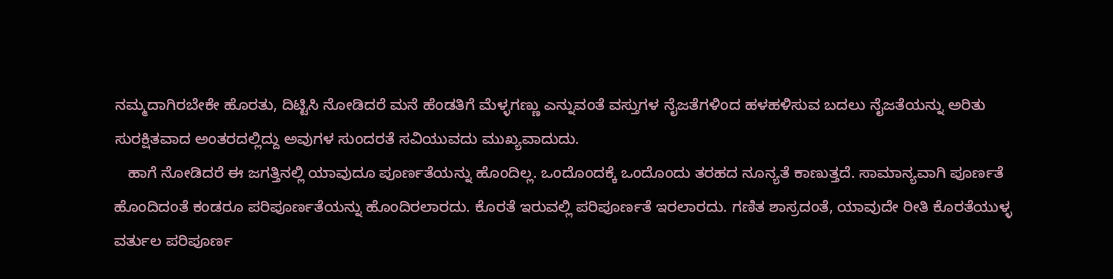ನಮ್ಮದಾಗಿರಬೇಕೇ ಹೊರತು, ದಿಟ್ಟಿಸಿ ನೋಡಿದರೆ ಮನೆ ಹೆಂಡತಿಗೆ ಮೆಳ್ಳಗಣ್ಣು ಎನ್ನುವಂತೆ ವಸ್ತುಗಳ ನೈಜತೆಗಳಿಂದ ಹಳಹಳಿಸುವ ಬದಲು ನೈಜತೆಯನ್ನು ಅರಿತು ಸುರಕ್ಷಿತವಾದ ಅಂತರದಲ್ಲಿದ್ದು ಅವುಗಳ ಸುಂದರತೆ ಸವಿಯುವದು ಮುಖ್ಯವಾದುದು.
   ಹಾಗೆ ನೋಡಿದರೆ ಈ ಜಗತ್ತಿನಲ್ಲಿ ಯಾವುದೂ ಪೂರ್ಣತೆಯನ್ನು ಹೊಂದಿಲ್ಲ. ಒಂದೊಂದಕ್ಕೆ ಒಂದೊಂದು ತರಹದ ನೂನ್ಯತೆ ಕಾಣುತ್ತದೆ. ಸಾಮಾನ್ಯವಾಗಿ ಪೂರ್ಣತೆ ಹೊಂದಿದಂತೆ ಕಂಡರೂ ಪರಿಪೂರ್ಣತೆಯನ್ನು ಹೊಂದಿರಲಾರದು. ಕೊರತೆ ಇರುವಲ್ಲಿ ಪರಿಪೂರ್ಣತೆ ಇರಲಾರದು. ಗಣಿತ ಶಾಸ್ರದಂತೆ, ಯಾವುದೇ ರೀತಿ ಕೊರತೆಯುಳ್ಳ ವರ್ತುಲ ಪರಿಪೂರ್ಣ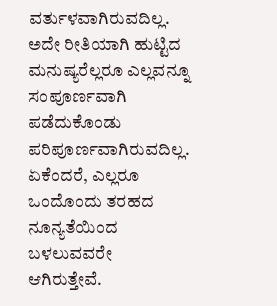ವರ್ತುಳವಾಗಿರುವದಿಲ್ಲ. ಅದೇ ರೀತಿಯಾಗಿ ಹುಟ್ಟಿದ ಮನುಷ್ಯರೆಲ್ಲರೂ ಎಲ್ಲವನ್ನೂ ಸಂಪೂರ್ಣವಾಗಿ  ಪಡೆದುಕೊಂಡು ಪರಿಪೂರ್ಣವಾಗಿರುವದಿಲ್ಲ. ಏಕೆಂದರೆ, ಎಲ್ಲರೂ ಒಂದೊಂದು ತರಹದ ನೂನ್ಯತೆಯಿಂದ ಬಳಲುವವರೇ ಆಗಿರುತ್ತೇವೆ.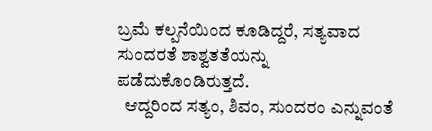ಬ್ರಮೆ ಕಲ್ಪನೆಯಿಂದ ಕೂಡಿದ್ದರೆ, ಸತ್ಯವಾದ ಸುಂದರತೆ ಶಾಶ್ವತತೆಯನ್ನು ಪಡೆದುಕೊಂಡಿರುತ್ತದೆ.
  ಆದ್ದರಿಂದ ಸತ್ಯಂ, ಶಿವಂ, ಸುಂದರಂ ಎನ್ನುವಂತೆ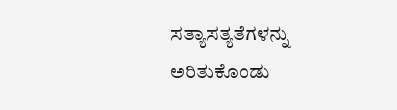ಸತ್ಯಾಸತ್ಯತೆಗಳನ್ನು ಅರಿತುಕೊಂಡು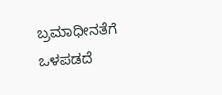ಬ್ರಮಾಧೀನತೆಗೆ ಒಳಪಡದೆ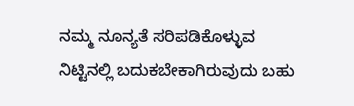ನಮ್ಮ ನೂನ್ಯತೆ ಸರಿಪಡಿಕೊಳ್ಳುವ ನಿಟ್ಟಿನಲ್ಲಿ ಬದುಕಬೇಕಾಗಿರುವುದು ಬಹು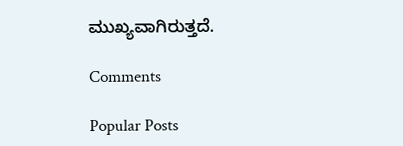ಮುಖ್ಯವಾಗಿರುತ್ತದೆ.

Comments

Popular Posts